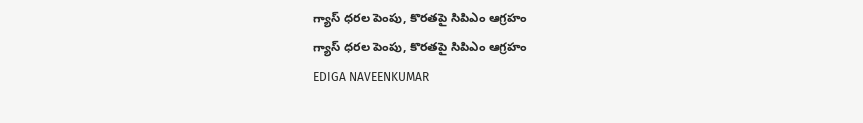గ్యాస్ ధరల పెంపు, కొరతపై సిపిఎం ఆగ్రహం
గ్యాస్ ధరల పెంపు, కొరతపై సిపిఎం ఆగ్రహం
EDIGA NAVEENKUMAR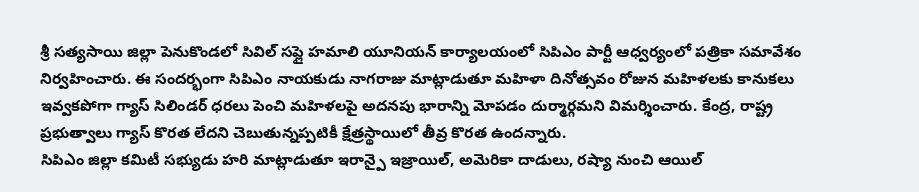శ్రీ సత్యసాయి జిల్లా పెనుకొండలో సివిల్ సప్లై హమాలి యూనియన్ కార్యాలయంలో సిపిఎం పార్టీ ఆధ్వర్యంలో పత్రికా సమావేశం నిర్వహించారు. ఈ సందర్భంగా సిపిఎం నాయకుడు నాగరాజు మాట్లాడుతూ మహిళా దినోత్సవం రోజున మహిళలకు కానుకలు ఇవ్వకపోగా గ్యాస్ సిలిండర్ ధరలు పెంచి మహిళలపై అదనపు భారాన్ని మోపడం దుర్మార్గమని విమర్శించారు. కేంద్ర, రాష్ట్ర ప్రభుత్వాలు గ్యాస్ కొరత లేదని చెబుతున్నప్పటికీ క్షేత్రస్థాయిలో తీవ్ర కొరత ఉందన్నారు.
సిపిఎం జిల్లా కమిటీ సభ్యుడు హరి మాట్లాడుతూ ఇరాన్పై ఇజ్రాయిల్, అమెరికా దాడులు, రష్యా నుంచి ఆయిల్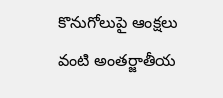కొనుగోలుపై ఆంక్షలు వంటి అంతర్జాతీయ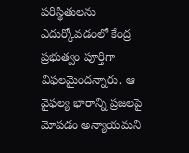పరిస్థితులను ఎదుర్కోవడంలో కేంద్ర ప్రభుత్వం పూర్తిగా విఫలమైందన్నారు. ఆ వైఫల్య భారాన్ని ప్రజలపై మోపడం అన్యాయమని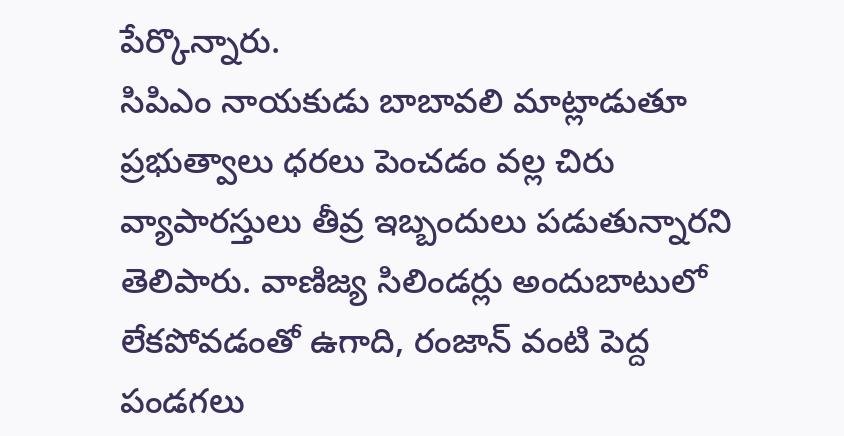పేర్కొన్నారు.
సిపిఎం నాయకుడు బాబావలి మాట్లాడుతూ ప్రభుత్వాలు ధరలు పెంచడం వల్ల చిరు వ్యాపారస్తులు తీవ్ర ఇబ్బందులు పడుతున్నారని తెలిపారు. వాణిజ్య సిలిండర్లు అందుబాటులో లేకపోవడంతో ఉగాది, రంజాన్ వంటి పెద్ద పండగలు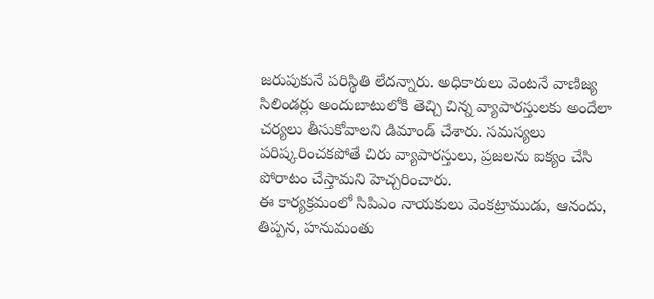జరుపుకునే పరిస్థితి లేదన్నారు. అధికారులు వెంటనే వాణిజ్య సిలిండర్లు అందుబాటులోకి తెచ్చి చిన్న వ్యాపారస్తులకు అందేలా చర్యలు తీసుకోవాలని డిమాండ్ చేశారు. సమస్యలు పరిష్కరించకపోతే చిరు వ్యాపారస్తులు, ప్రజలను ఐక్యం చేసి పోరాటం చేస్తామని హెచ్చరించారు.
ఈ కార్యక్రమంలో సిపిఎం నాయకులు వెంకట్రాముడు, ఆనందు, తిప్పన, హనుమంతు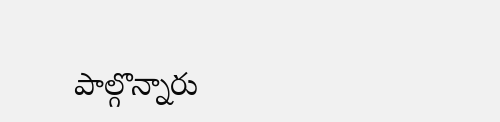పాల్గొన్నారు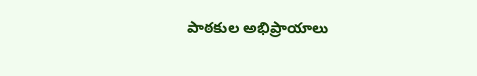పాఠకుల అభిప్రాయాలు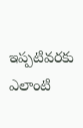ఇప్పటివరకు ఎలాంటి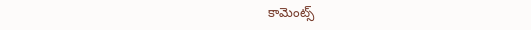కామెంట్స్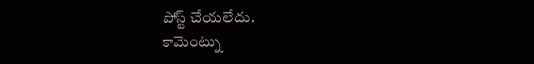పోస్ట్ చేయలేదు.
కామెంట్ను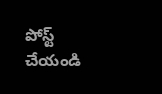పోస్ట్ చేయండి